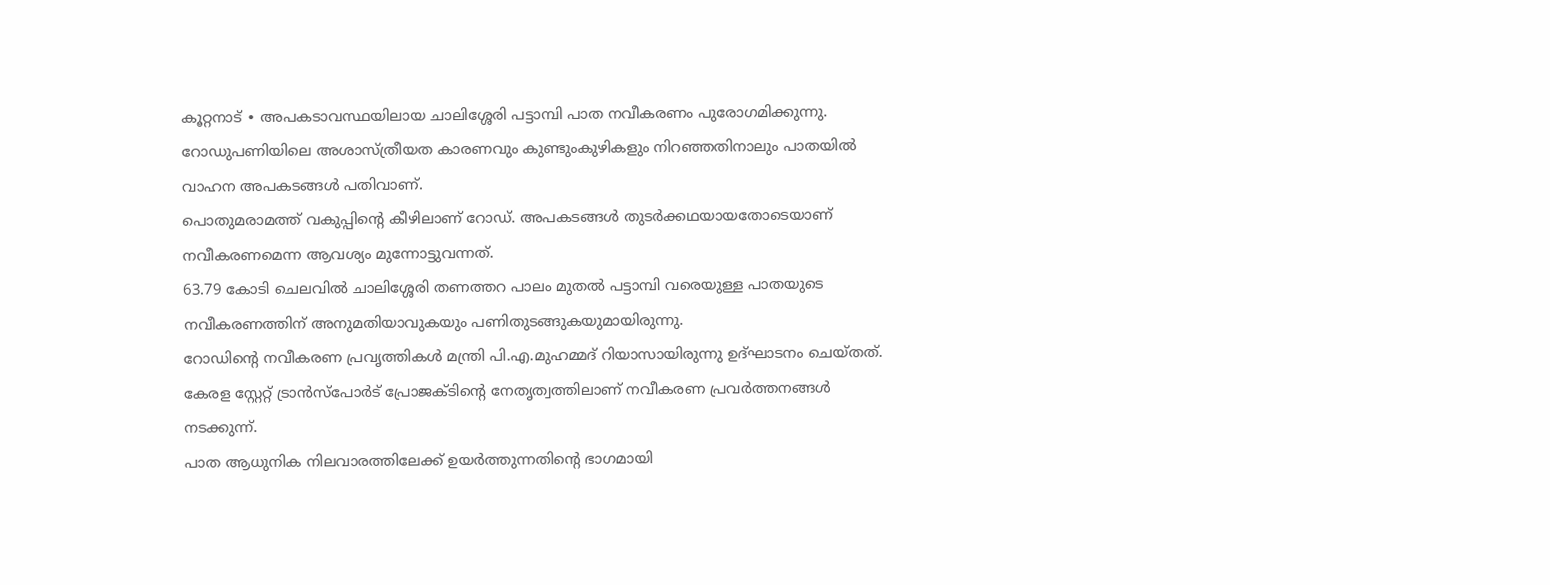കൂറ്റനാട് ∙ അപകടാവസ്ഥയിലായ ചാലിശ്ശേരി പട്ടാമ്പി പാത നവീകരണം പുരോഗമിക്കുന്നു. റോഡുപണിയിലെ അശാസ്ത്രീയത കാരണവും കുണ്ടുംകുഴികളും നിറഞ്ഞതിനാലും പാതയിൽ വാഹന അപകടങ്ങൾ പതിവാണ്.
പൊതുമരാമത്ത് വകുപ്പിന്റെ കീഴിലാണ് റോഡ്. അപകടങ്ങൾ തുടർക്കഥയായതോടെയാണ് നവീകരണമെന്ന ആവശ്യം മുന്നോട്ടുവന്നത്.
63.79 കോടി ചെലവിൽ ചാലിശ്ശേരി തണത്തറ പാലം മുതൽ പട്ടാമ്പി വരെയുള്ള പാതയുടെ നവീകരണത്തിന് അനുമതിയാവുകയും പണിതുടങ്ങുകയുമായിരുന്നു.
റോഡിന്റെ നവീകരണ പ്രവൃത്തികൾ മന്ത്രി പി.എ.മുഹമ്മദ് റിയാസായിരുന്നു ഉദ്ഘാടനം ചെയ്തത്. കേരള സ്റ്റേറ്റ് ട്രാൻസ്പോർട് പ്രോജക്ടിന്റെ നേതൃത്വത്തിലാണ് നവീകരണ പ്രവർത്തനങ്ങൾ നടക്കുന്ന്.
പാത ആധുനിക നിലവാരത്തിലേക്ക് ഉയർത്തുന്നതിന്റെ ഭാഗമായി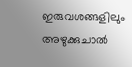ഇരുവശങ്ങളിലും അഴുക്കുചാൽ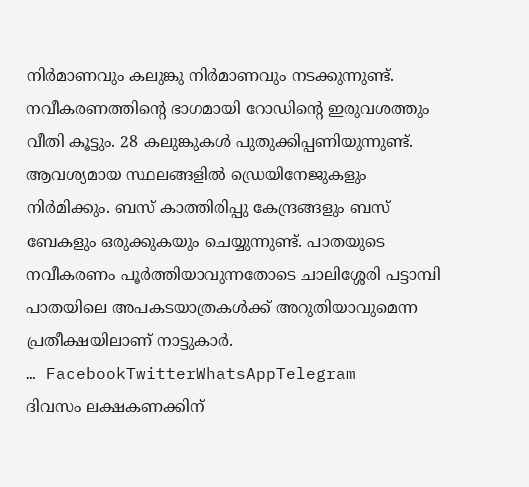നിർമാണവും കലുങ്കു നിർമാണവും നടക്കുന്നുണ്ട്.
നവീകരണത്തിന്റെ ഭാഗമായി റോഡിന്റെ ഇരുവശത്തും വീതി കൂട്ടും. 28 കലുങ്കുകൾ പുതുക്കിപ്പണിയുന്നുണ്ട്.
ആവശ്യമായ സ്ഥലങ്ങളിൽ ഡ്രെയിനേജുകളും നിർമിക്കും. ബസ് കാത്തിരിപ്പു കേന്ദ്രങ്ങളും ബസ് ബേകളും ഒരുക്കുകയും ചെയ്യുന്നുണ്ട്. പാതയുടെ നവീകരണം പൂർത്തിയാവുന്നതോടെ ചാലിശ്ശേരി പട്ടാമ്പി പാതയിലെ അപകടയാത്രകൾക്ക് അറുതിയാവുമെന്ന പ്രതീക്ഷയിലാണ് നാട്ടുകാർ.
… FacebookTwitterWhatsAppTelegram
ദിവസം ലക്ഷകണക്കിന്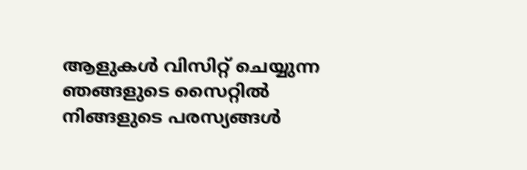ആളുകൾ വിസിറ്റ് ചെയ്യുന്ന ഞങ്ങളുടെ സൈറ്റിൽ നിങ്ങളുടെ പരസ്യങ്ങൾ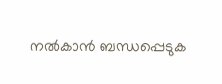നൽകാൻ ബന്ധപ്പെടുക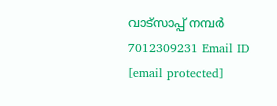വാട്സാപ്പ് നമ്പർ 7012309231 Email ID [email protected]